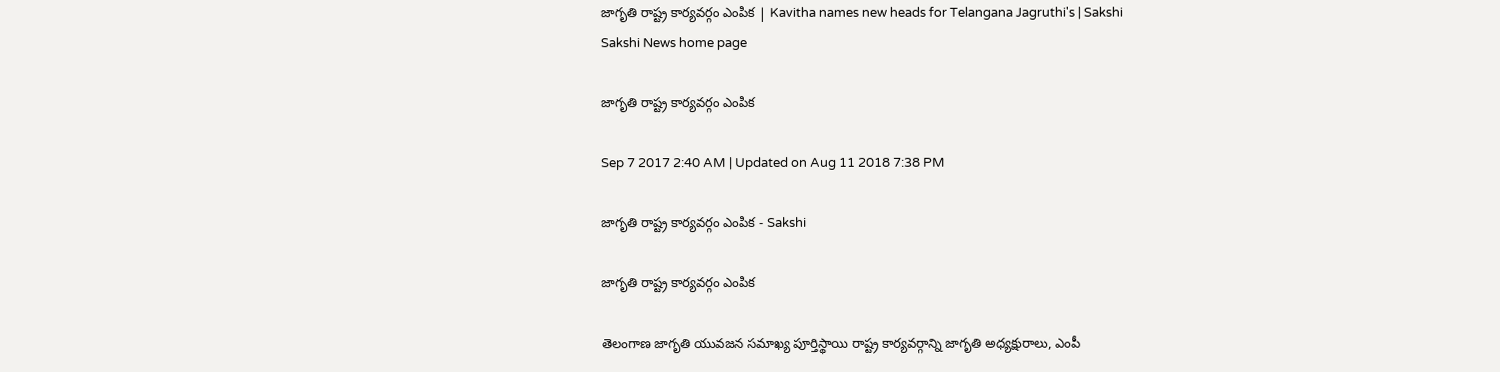జాగృతి రాష్ట్ర కార్యవర్గం ఎంపిక | Kavitha names new heads for Telangana Jagruthi's | Sakshi
Sakshi News home page

జాగృతి రాష్ట్ర కార్యవర్గం ఎంపిక

Sep 7 2017 2:40 AM | Updated on Aug 11 2018 7:38 PM

జాగృతి రాష్ట్ర కార్యవర్గం ఎంపిక - Sakshi

జాగృతి రాష్ట్ర కార్యవర్గం ఎంపిక

తెలంగాణ జాగృతి యువజన సమాఖ్య పూర్తిస్థాయి రాష్ట్ర కార్యవర్గాన్ని జాగృతి అధ్యక్షురాలు, ఎంపీ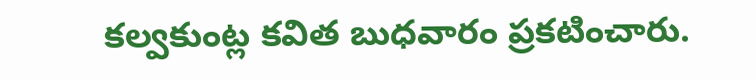కల్వకుంట్ల కవిత బుధవారం ప్రకటించారు.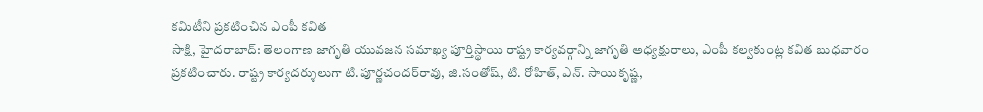కమిటీని ప్రకటించిన ఎంపీ కవిత
సాక్షి, హైదరాబాద్‌: తెలంగాణ జాగృతి యువజన సమాఖ్య పూర్తిస్థాయి రాష్ట్ర కార్యవర్గాన్ని జాగృతి అధ్యక్షురాలు, ఎంపీ కల్వకుంట్ల కవిత బుధవారం ప్రకటించారు. రాష్ట్ర కార్యదర్శులుగా టి.పూర్ణచందర్‌రావు, జి.సంతోష్, టి. రోహిత్, ఎన్‌. సాయికృష్ణ,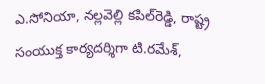ఎ.సోనియా, నల్లవెల్లి కపిల్‌రెడ్డి, రాష్ట్ర సంయుక్త కార్యదర్శిగా టి.రమేశ్,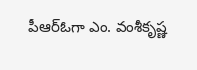పీఆర్‌ఓగా ఎం. వంశీకృష్ణ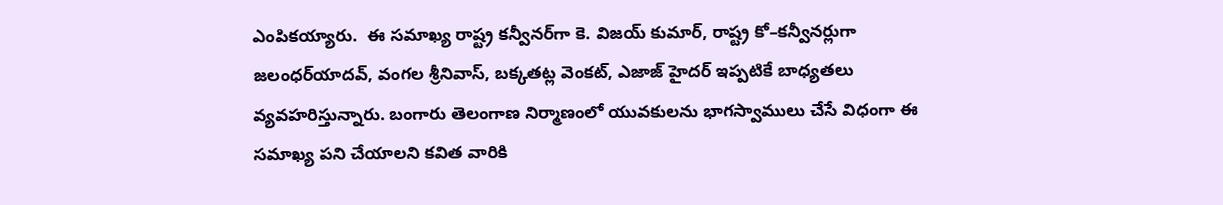ఎంపికయ్యారు.  ఈ సమాఖ్య రాష్ట్ర కన్వీనర్‌గా కె. విజయ్‌ కుమార్, రాష్ట్ర కో–కన్వీనర్లుగా జలంధర్‌యాదవ్, వంగల శ్రీనివాస్, బక్కతట్ల వెంకట్, ఎజాజ్‌ హైదర్‌ ఇప్పటికే బాధ్యతలు వ్యవహరిస్తున్నారు. బంగారు తెలంగాణ నిర్మాణంలో యువకులను భాగస్వాములు చేసే విధంగా ఈ సమాఖ్య పని చేయాలని కవిత వారికి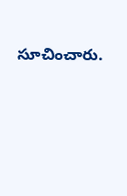సూచించారు.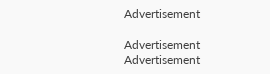Advertisement

Advertisement
Advertisement